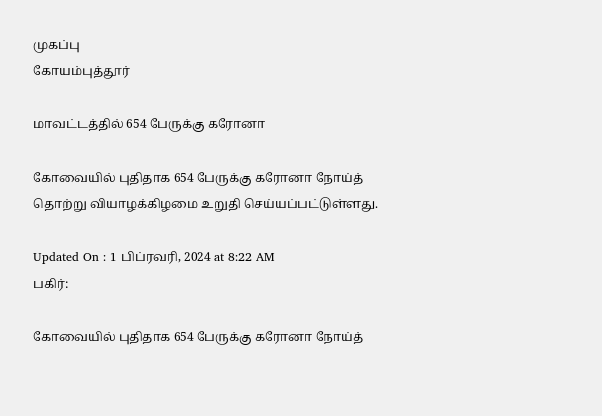முகப்பு
கோயம்புத்தூர்

மாவட்டத்தில் 654 பேருக்கு கரோனா

கோவையில் புதிதாக 654 பேருக்கு கரோனா நோய்த் தொற்று வியாழக்கிழமை உறுதி செய்யப்பட்டுள்ளது.

Updated On : 1 பிப்ரவரி, 2024 at 8:22 AM
பகிர்:

கோவையில் புதிதாக 654 பேருக்கு கரோனா நோய்த்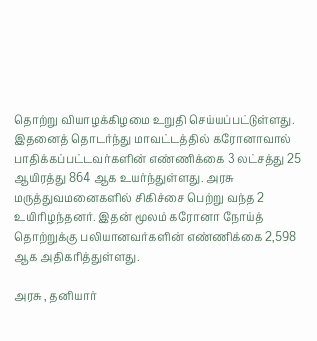தொற்று வியாழக்கிழமை உறுதி செய்யப்பட்டுள்ளது. இதனைத் தொடர்ந்து மாவட்டத்தில் கரோனாவால் பாதிக்கப்பட்டவர்களின் எண்ணிக்கை 3 லட்சத்து 25 ஆயிரத்து 864 ஆக உயர்ந்துள்ளது. அரசு மருத்துவமனைகளில் சிகிச்சை பெற்று வந்த 2 உயிரிழந்தனர். இதன் மூலம் கரோனா நோய்த் தொற்றுக்கு பலியானவர்களின் எண்ணிக்கை 2,598 ஆக அதிகரித்துள்ளது.

அரசு , தனியார்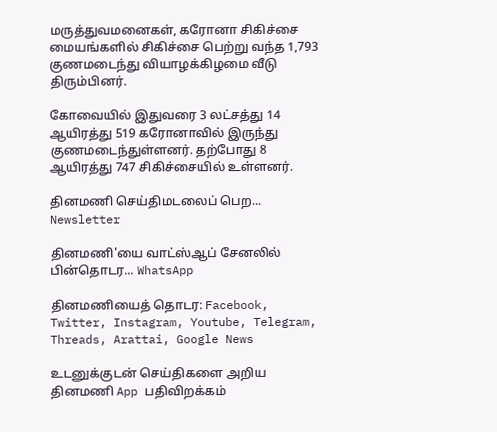மருத்துவமனைகள், கரோனா சிகிச்சை மையங்களில் சிகிச்சை பெற்று வந்த 1,793 குணமடைந்து வியாழக்கிழமை வீடு திரும்பினர்.

கோவையில் இதுவரை 3 லட்சத்து 14 ஆயிரத்து 519 கரோனாவில் இருந்து குணமடைந்துள்ளனர். தற்போது 8 ஆயிரத்து 747 சிகிச்சையில் உள்ளனர்.

தினமணி செய்திமடலைப் பெற... Newsletter

தினமணி'யை வாட்ஸ்ஆப் சேனலில் பின்தொடர... WhatsApp

தினமணியைத் தொடர: Facebook, Twitter, Instagram, Youtube, Telegram, Threads, Arattai, Google News

உடனுக்குடன் செய்திகளை அறிய தினமணி App பதிவிறக்கம்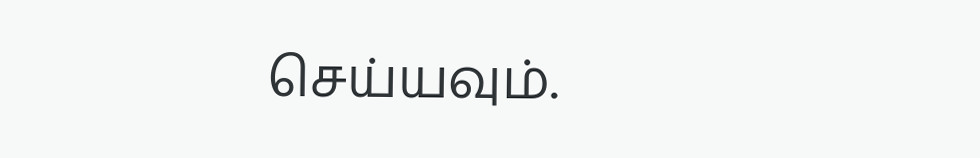செய்யவும்.